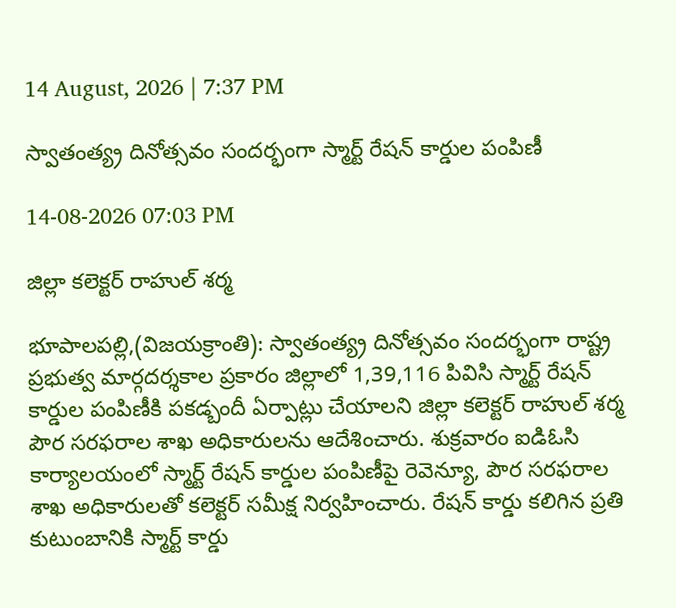14 August, 2026 | 7:37 PM

స్వాతంత్య్ర దినోత్సవం సందర్భంగా స్మార్ట్ రేషన్ కార్డుల పంపిణీ

14-08-2026 07:03 PM

జిల్లా కలెక్టర్ రాహుల్ శర్మ

భూపాలపల్లి,(విజయక్రాంతి): స్వాతంత్య్ర దినోత్సవం సందర్భంగా రాష్ట్ర ప్రభుత్వ మార్గదర్శకాల ప్రకారం జిల్లాలో 1,39,116 పివిసి స్మార్ట్ రేషన్ కార్డుల పంపిణీకి పకడ్బందీ ఏర్పాట్లు చేయాలని జిల్లా కలెక్టర్ రాహుల్ శర్మ పౌర సరఫరాల శాఖ అధికారులను ఆదేశించారు. శుక్రవారం ఐడిఓసి కార్యాలయంలో స్మార్ట్ రేషన్ కార్డుల పంపిణీపై రెవెన్యూ, పౌర సరఫరాల శాఖ అధికారులతో కలెక్టర్ సమీక్ష నిర్వహించారు. రేషన్ కార్డు కలిగిన ప్రతి కుటుంబానికి స్మార్ట్ కార్డు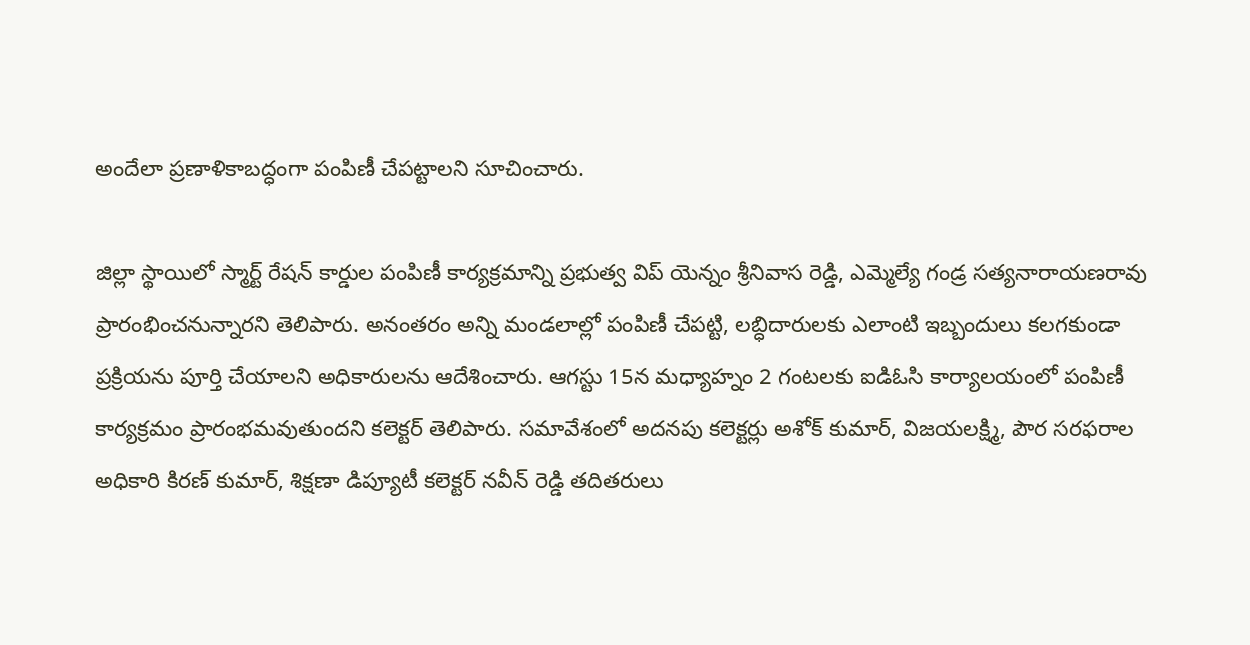అందేలా ప్రణాళికాబద్ధంగా పంపిణీ చేపట్టాలని సూచించారు.

జిల్లా స్థాయిలో స్మార్ట్ రేషన్ కార్డుల పంపిణీ కార్యక్రమాన్ని ప్రభుత్వ విప్ యెన్నం శ్రీనివాస రెడ్డి, ఎమ్మెల్యే గండ్ర సత్యనారాయణరావు ప్రారంభించనున్నారని తెలిపారు. అనంతరం అన్ని మండలాల్లో పంపిణీ చేపట్టి, లబ్ధిదారులకు ఎలాంటి ఇబ్బందులు కలగకుండా ప్రక్రియను పూర్తి చేయాలని అధికారులను ఆదేశించారు. ఆగస్టు 15న మధ్యాహ్నం 2 గంటలకు ఐడిఓసి కార్యాలయంలో పంపిణీ కార్యక్రమం ప్రారంభమవుతుందని కలెక్టర్ తెలిపారు. సమావేశంలో అదనపు కలెక్టర్లు అశోక్ కుమార్, విజయలక్ష్మి, పౌర సరఫరాల అధికారి కిరణ్ కుమార్, శిక్షణా డిప్యూటీ కలెక్టర్ నవీన్ రెడ్డి తదితరులు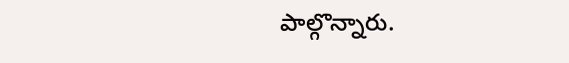పాల్గొన్నారు.